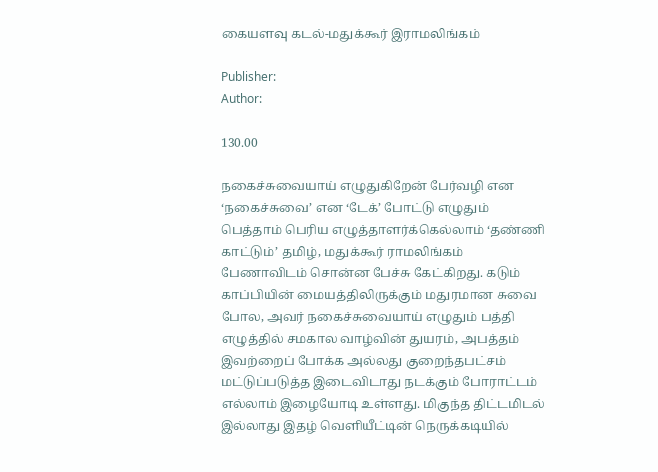கையளவு கடல்-மதுக்கூர் இராமலிங்கம்

Publisher:
Author:

130.00

நகைச்சுவையாய் எழுதுகிறேன் பேர்வழி என ‘நகைச்சுவை’ என ‘டேக்’ போட்டு எழுதும் பெத்தாம் பெரிய எழுத்தாளர்க்கெல்லாம் ‘தண்ணி காட்டும்’ தமிழ், மதுக்கூர் ராமலிங்கம் பேணாவிடம் சொன்ன பேச்சு கேட்கிறது. கடும் காப்பியின் மையத்திலிருக்கும் மதுரமான சுவை போல, அவர் நகைச்சுவையாய் எழுதும் பத்தி எழுத்தில் சமகால வாழ்வின் துயரம், அபத்தம் இவற்றைப் போக்க அல்லது குறைந்தபட்சம் மட்டுப்படுத்த இடைவிடாது நடக்கும் போராட்டம் எல்லாம் இழையோடி உள்ளது. மிகுந்த திட்டமிடல் இல்லாது இதழ் வெளியீட்டின் நெருக்கடியில்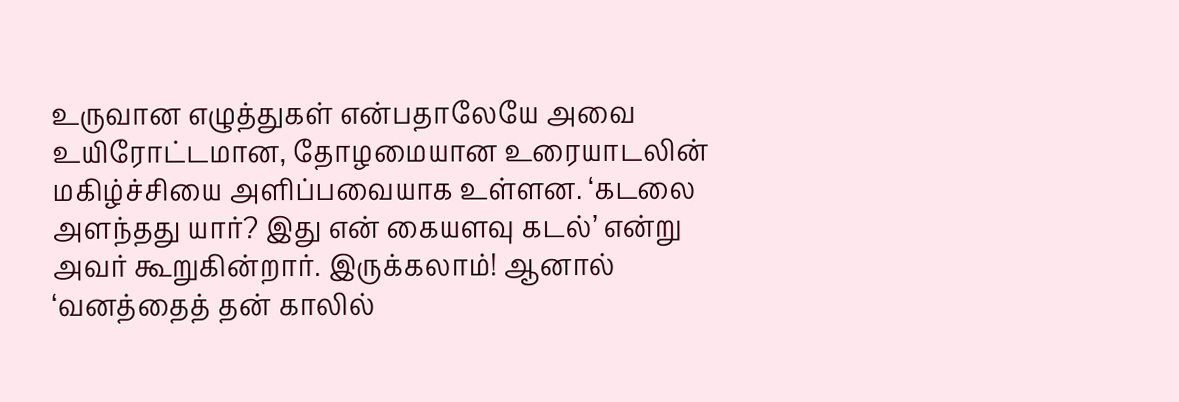உருவான எழுத்துகள் என்பதாலேயே அவை உயிரோட்டமான, தோழமையான உரையாடலின் மகிழ்ச்சியை அளிப்பவையாக உள்ளன. ‘கடலை அளந்தது யார்? இது என் கையளவு கடல்’ என்று அவர் கூறுகின்றார். இருக்கலாம்! ஆனால் ‘வனத்தைத் தன் காலில்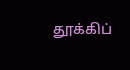தூக்கிப்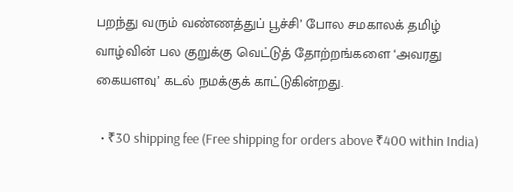பறந்து வரும் வண்ணத்துப் பூச்சி’ போல சமகாலக் தமிழ் வாழ்வின் பல குறுக்கு வெட்டுத் தோற்றங்களை ‘அவரது கையளவு’ கடல் நமக்குக் காட்டுகின்றது.

  • ₹30 shipping fee (Free shipping for orders above ₹400 within India)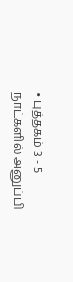• புத்தகம் 3 - 5 நாட்களில் அனுப்பி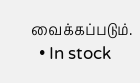வைக்கப்படும்.
  • In stock